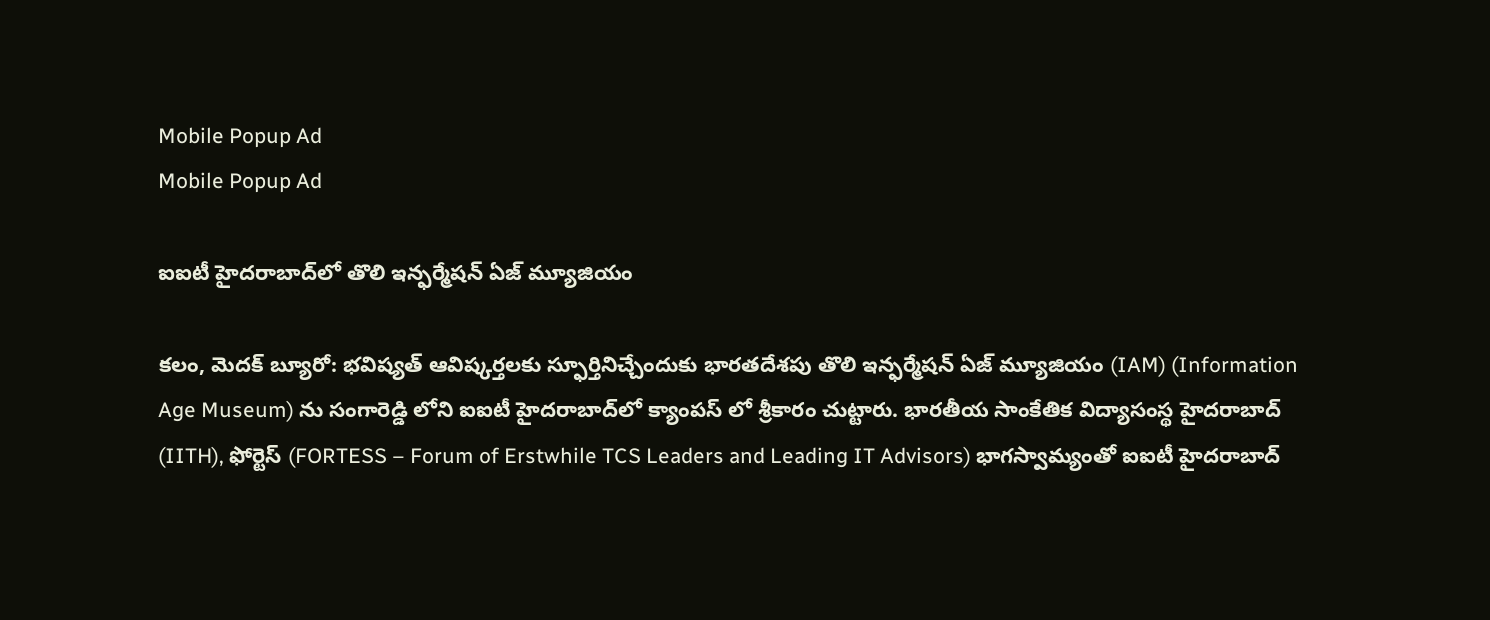Mobile Popup Ad
Mobile Popup Ad

ఐఐటీ హైదరాబాద్‌లో తొలి ఇన్ఫర్మేషన్ ఏజ్ మ్యూజియం

కలం, మెదక్ బ్యూరో: భవిష్యత్ ఆవిష్కర్తలకు స్ఫూర్తినిచ్చేందుకు భారతదేశపు తొలి ఇన్ఫర్మేషన్ ఏజ్ మ్యూజియం (IAM) (Information Age Museum) ను సంగారెడ్డి లోని ఐఐటీ హైదరాబాద్‌లో క్యాంపస్‌ లో శ్రీకారం చుట్టారు. భారతీయ సాంకేతిక విద్యాసంస్థ హైదరాబాద్ (IITH), ఫోర్టెస్ (FORTESS – Forum of Erstwhile TCS Leaders and Leading IT Advisors) భాగస్వామ్యంతో ఐఐటీ హైదరాబాద్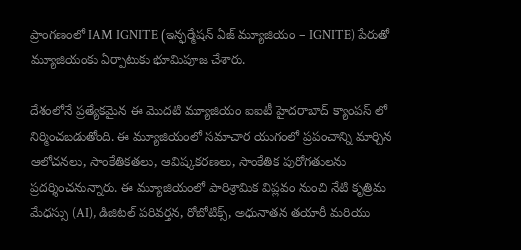ప్రాంగణంలో IAM IGNITE (ఇన్ఫర్మేషన్ ఏజ్ మ్యూజియం – IGNITE) పేరుతో మ్యూజియంకు ఏర్పాటుకు భూమిపూజ చేశారు.

దేశంలోనే ప్రత్యేకమైన ఈ మొదటి మ్యూజియం ఐఐటీ హైద‌రాబాద్ క్యాంపస్ లో నిర్మించబడుతోంది. ఈ మ్యూజియంలో సమాచార యుగంలో ప్రపంచాన్ని మార్చిన ఆలోచనలు, సాంకేతికతలు, ఆవిష్కక‌ర‌ణ‌లు, సాంకేతిక పురోగతులను ప్రదర్శించనున్నారు. ఈ మ్యూజియంలో పారిశ్రామిక విప్లవం నుంచి నేటి కృత్రిమ మేధస్సు (AI), డిజిటల్ పరివర్తన, రోబోటిక్స్, అధునాతన తయారీ మరియు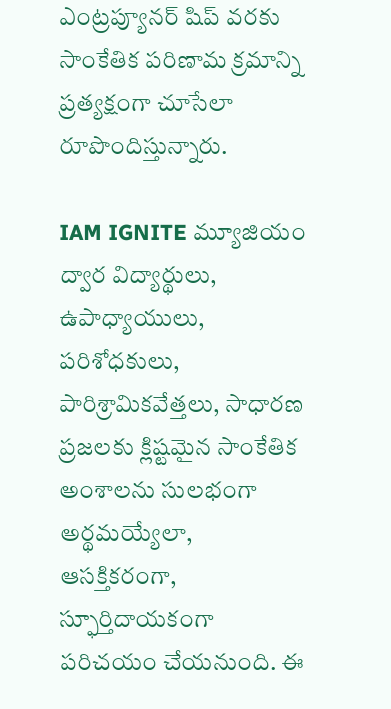ఎంట్ర‌ప్యూన‌ర్ షిప్ వరకు సాంకేతిక పరిణామ క్రమాన్ని ప్రత్యక్షంగా చూసేలా రూపొందిస్తున్నారు.

IAM IGNITE మ్యూజియం ద్వార విద్యార్థులు, ఉపాధ్యాయులు, పరిశోధకులు, పారిశ్రామికవేత్తలు, సాధారణ ప్రజలకు క్లిష్టమైన సాంకేతిక అంశాలను సులభంగా అర్థమయ్యేలా, ఆసక్తికరంగా, స్ఫూర్తిదాయకంగా పరిచయం చేయనుంది. ఈ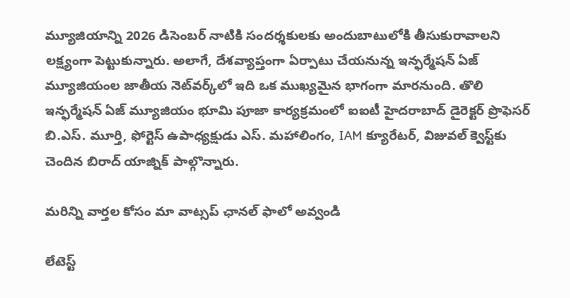మ్యూజియాన్ని 2026 డిసెంబర్ నాటికి సందర్శకులకు అందుబాటులోకి తీసుకురావాలని లక్ష్యంగా పెట్టుకున్నారు. అలాగే, దేశవ్యాప్తంగా ఏర్పాటు చేయనున్న ఇన్ఫర్మేషన్ ఏజ్ మ్యూజియంల జాతీయ నెట్‌వర్క్‌లో ఇది ఒక ముఖ్యమైన భాగంగా మారనుంది. తొలి ఇన్ఫర్మేషన్ ఏజ్ మ్యూజియం భూమి పూజా కార్య‌క్ర‌మంలో ఐఐటీ హైదరాబాద్ డైరెక్టర్ ప్రొఫెసర్ బి.ఎస్. మూర్తి, ఫోర్టెస్ ఉపాధ్యక్షుడు ఎస్. మహాలింగం, IAM క్యూరేటర్, విజువల్ క్వెస్ట్‌కు చెందిన బిరాద్ యాజ్నిక్ పాల్గొన్నారు.

మ‌రిన్ని వార్త‌ల కోసం మా వాట్స‌ప్ ఛాన‌ల్ ఫాలో అవ్వండి

లేటెస్ట్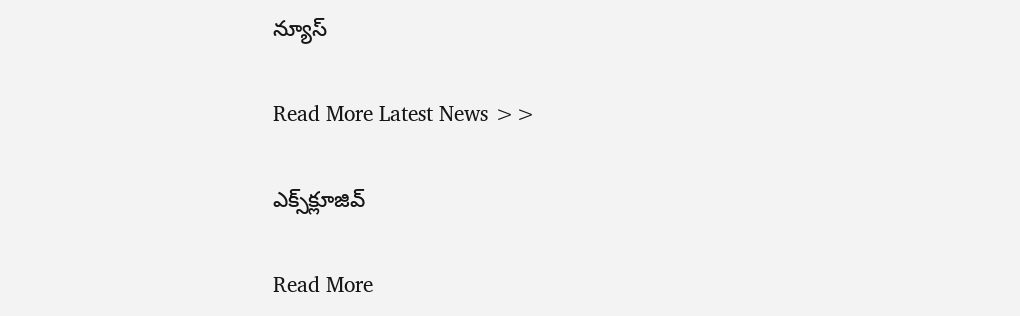న్యూస్‌

Read More Latest News >>

ఎక్స్‌క్లూజివ్‌

Read More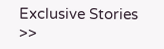Exclusive Stories >>